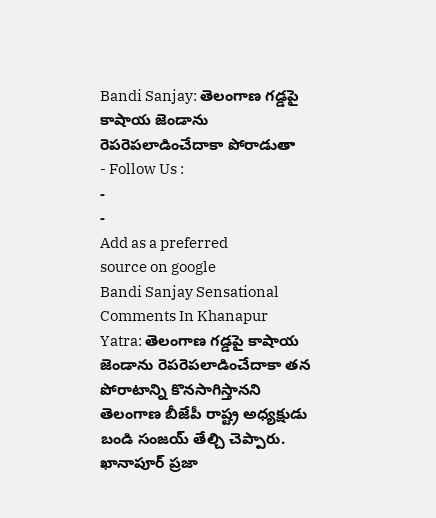Bandi Sanjay: తెలంగాణ గడ్డపై కాషాయ జెండాను రెపరెపలాడించేదాకా పోరాడుతా
- Follow Us :
-
-
Add as a preferred
source on google
Bandi Sanjay Sensational Comments In Khanapur Yatra: తెలంగాణ గడ్డపై కాషాయ జెండాను రెపరెపలాడించేదాకా తన పోరాటాన్ని కొనసాగిస్తానని తెలంగాణ బీజేపీ రాష్ట్ర అధ్యక్షుడు బండి సంజయ్ తేల్చి చెప్పారు. ఖానాపూర్ ప్రజా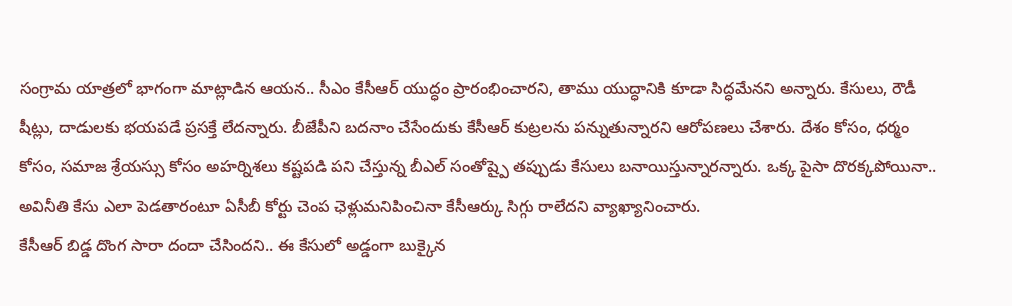సంగ్రామ యాత్రలో భాగంగా మాట్లాడిన ఆయన.. సీఎం కేసీఆర్ యుద్ధం ప్రారంభించారని, తాము యుద్ధానికి కూడా సిద్ధమేనని అన్నారు. కేసులు, రౌడీ షీట్లు, దాడులకు భయపడే ప్రసక్తే లేదన్నారు. బీజేపీని బదనాం చేసేందుకు కేసీఆర్ కుట్రలను పన్నుతున్నారని ఆరోపణలు చేశారు. దేశం కోసం, ధర్మం కోసం, సమాజ శ్రేయస్సు కోసం అహర్నిశలు కష్టపడి పని చేస్తున్న బీఎల్ సంతోష్పై తప్పుడు కేసులు బనాయిస్తున్నారన్నారు. ఒక్క పైసా దొరక్కపోయినా.. అవినీతి కేసు ఎలా పెడతారంటూ ఏసీబీ కోర్టు చెంప ఛెళ్లుమనిపించినా కేసీఆర్కు సిగ్గు రాలేదని వ్యాఖ్యానించారు.
కేసీఆర్ బిడ్డ దొంగ సారా దందా చేసిందని.. ఈ కేసులో అడ్డంగా బుక్కైన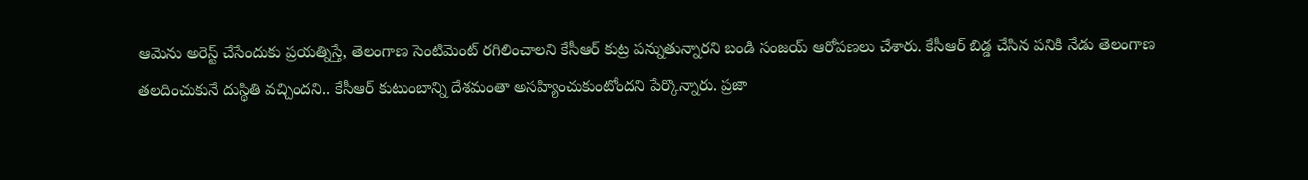ఆమెను అరెస్ట్ చేసేందుకు ప్రయత్నిస్తే, తెలంగాణ సెంటిమెంట్ రగిలించాలని కేసీఆర్ కుట్ర పన్నుతున్నారని బండి సంజయ్ ఆరోపణలు చేశారు. కేసీఆర్ బిడ్డ చేసిన పనికి నేడు తెలంగాణ తలదించుకునే దుస్థితి వచ్చిందని.. కేసీఆర్ కుటుంబాన్ని దేశమంతా అసహ్యించుకుంటోందని పేర్కొన్నారు. ప్రజా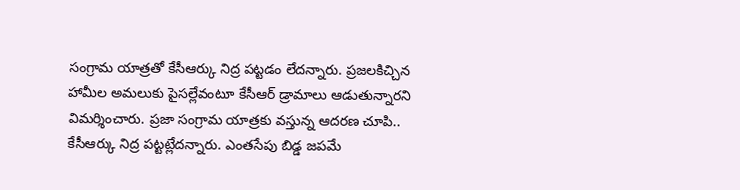సంగ్రామ యాత్రతో కేసీఆర్కు నిద్ర పట్టడం లేదన్నారు. ప్రజలకిచ్చిన హామీల అమలుకు పైసల్లేవంటూ కేసీఆర్ డ్రామాలు ఆడుతున్నారని విమర్శించారు. ప్రజా సంగ్రామ యాత్రకు వస్తున్న ఆదరణ చూపి.. కేసీఆర్కు నిద్ర పట్టట్లేదన్నారు. ఎంతసేపు బిడ్డ జపమే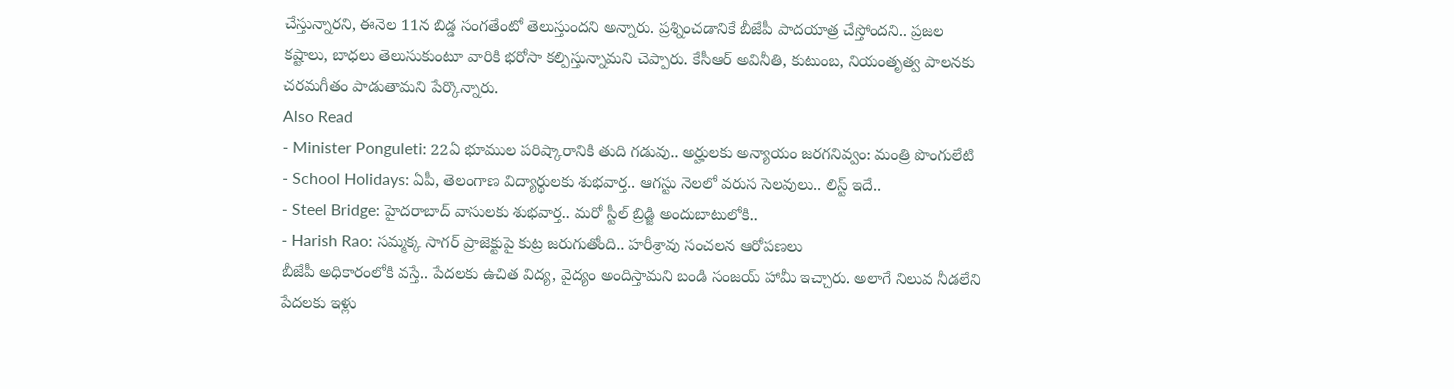చేస్తున్నారని, ఈనెల 11న బిడ్డ సంగతేంటో తెలుస్తుందని అన్నారు. ప్రశ్నించడానికే బీజేపీ పాదయాత్ర చేస్తోందని.. ప్రజల కష్టాలు, బాధలు తెలుసుకుంటూ వారికి భరోసా కల్పిస్తున్నామని చెప్పారు. కేసీఆర్ అవినీతి, కుటుంబ, నియంతృత్వ పాలనకు చరమగీతం పాడుతామని పేర్కొన్నారు.
Also Read
- Minister Ponguleti: 22ఏ భూముల పరిష్కారానికి తుది గడువు.. అర్హులకు అన్యాయం జరగనివ్వం: మంత్రి పొంగులేటి
- School Holidays: ఏపీ, తెలంగాణ విద్యార్థులకు శుభవార్త.. ఆగస్టు నెలలో వరుస సెలవులు.. లిస్ట్ ఇదే..
- Steel Bridge: హైదరాబాద్ వాసులకు శుభవార్త.. మరో స్టీల్ బ్రిడ్జి అందుబాటులోకి..
- Harish Rao: సమ్మక్క సాగర్ ప్రాజెక్టుపై కుట్ర జరుగుతోంది.. హరీశ్రావు సంచలన ఆరోపణలు
బీజేపీ అధికారంలోకి వస్తే.. పేదలకు ఉచిత విద్య, వైద్యం అందిస్తామని బండి సంజయ్ హామీ ఇచ్చారు. అలాగే నిలువ నీడలేని పేదలకు ఇళ్లు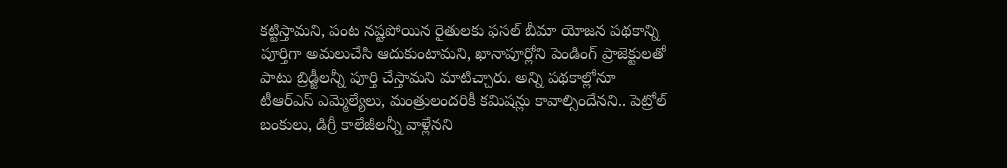కట్టిస్తామని, పంట నష్టపోయిన రైతులకు ఫసల్ బీమా యోజన పథకాన్ని పూర్తిగా అమలుచేసి ఆదుకుంటామని, ఖానాపూర్లోని పెండింగ్ ప్రాజెక్టులతో పాటు బ్రిడ్జీలన్నీ పూర్తి చేస్తామని మాటిచ్చారు. అన్ని పథకాల్లోనూ టీఆర్ఎస్ ఎమ్మెల్యేలు, మంత్రులందరికీ కమిషన్లు కావాల్సిందేనని.. పెట్రోల్ బంకులు, డిగ్రీ కాలేజీలన్నీ వాళ్లేనని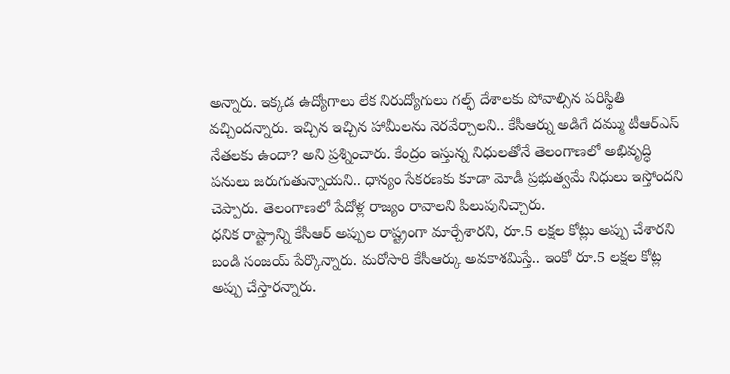అన్నారు. ఇక్కడ ఉద్యోగాలు లేక నిరుద్యోగులు గల్ఫ్ దేశాలకు పోవాల్సిన పరిస్థితి వచ్చిందన్నారు. ఇచ్చిన ఇచ్చిన హామీలను నెరవేర్చాలని.. కేసీఆర్ను అడిగే దమ్ము టీఆర్ఎస్ నేతలకు ఉందా? అని ప్రశ్నించారు. కేంద్రం ఇస్తున్న నిధులతోనే తెలంగాణలో అభివృద్ధి పనులు జరుగుతున్నాయని.. ధాన్యం సేకరణకు కూడా మోడీ ప్రభుత్వమే నిధులు ఇస్తోందని చెప్పారు. తెలంగాణలో పేదోళ్ల రాజ్యం రావాలని పిలుపునిచ్చారు.
ధనిక రాష్ట్రాన్ని కేసీఆర్ అప్పుల రాష్ట్రంగా మార్చేశారని, రూ.5 లక్షల కోట్లు అప్పు చేశారని బండి సంజయ్ పేర్కొన్నారు. మరోసారి కేసీఆర్కు అవకాశమిస్తే.. ఇంకో రూ.5 లక్షల కోట్ల అప్పు చేస్తారన్నారు.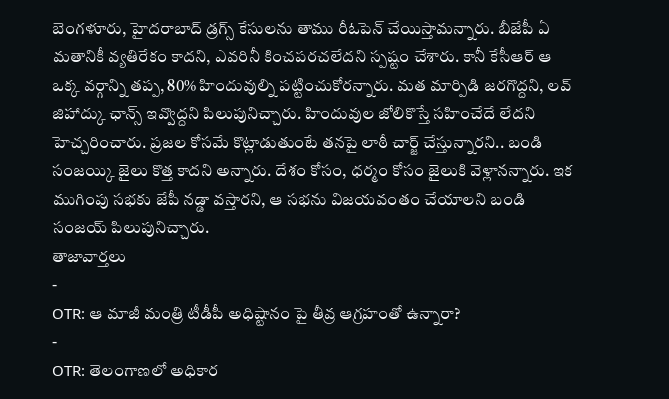బెంగళూరు, హైదరాబాద్ డ్రగ్స్ కేసులను తాము రీఓపెన్ చేయిస్తామన్నారు. బీజేపీ ఏ మతానికీ వ్యతిరేకం కాదని, ఎవరినీ కించపరచలేదని స్పష్టం చేశారు. కానీ కేసీఆర్ ఆ ఒక్క వర్గాన్ని తప్ప, 80% హిందువుల్ని పట్టించుకోరన్నారు. మత మార్పిడి జరగొద్దని, లవ్ జిహాద్కు ఛాన్స్ ఇవ్వొద్దని పిలుపునిచ్చారు. హిందువుల జోలికొస్తే సహించేదే లేదని హెచ్చరించారు. ప్రజల కోసమే కొట్లాడుతుంటే తనపై లాఠీ చార్జ్ చేస్తున్నారని.. బండి సంజయ్కి జైలు కొత్త కాదని అన్నారు. దేశం కోసం, ధర్మం కోసం జైలుకి వెళ్లానన్నారు. ఇక ముగింపు సభకు జేపీ నడ్డా వస్తారని, ఆ సభను విజయవంతం చేయాలని బండి సంజయ్ పిలుపునిచ్చారు.
తాజావార్తలు
-
OTR: ఆ మాజీ మంత్రి టీడీపీ అధిష్టానం పై తీవ్ర ఆగ్రహంతో ఉన్నారా?
-
OTR: తెలంగాణలో అధికార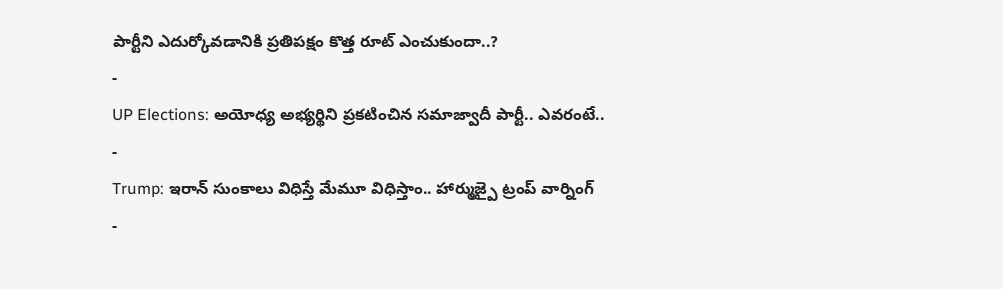పార్టీని ఎదుర్కోవడానికి ప్రతిపక్షం కొత్త రూట్ ఎంచుకుందా..?
-
UP Elections: అయోధ్య అభ్యర్థిని ప్రకటించిన సమాజ్వాదీ పార్టీ.. ఎవరంటే..
-
Trump: ఇరాన్ సుంకాలు విధిస్తే మేమూ విధిస్తాం.. హార్ముజ్పై ట్రంప్ వార్నింగ్
-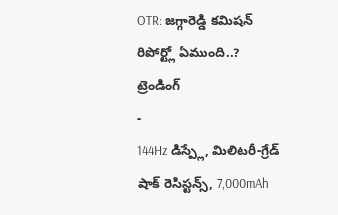OTR: జగ్గారెడ్డి కమిషన్ రిపోర్ట్లో ఏముంది..?
ట్రెండింగ్
-
144Hz డిస్ప్లే, మిలిటరీ-గ్రేడ్ షాక్ రెసిస్టన్స్, 7,000mAh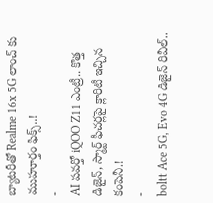బ్యాటరీతో Realme 16x 5G లాంచ్ కు ముహూర్తం ఫిక్స్..!
-
AI పవర్తో iQOO Z11 ఎంట్రీ.. కొత్త డిజైన్, స్మార్ట్ ఫీచర్లపై క్లారిటీ ఇచ్చిన కంపెనీ.!
-
boltt Ace 5G, Evo 4G డిజైన్ రివీల్..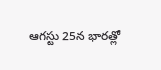ఆగస్టు 25న భారత్లో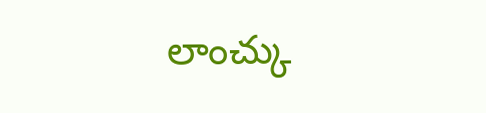లాంచ్కు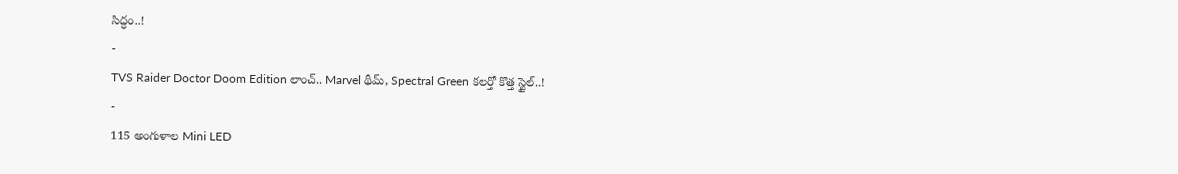సిద్ధం..!
-
TVS Raider Doctor Doom Edition లాంచ్.. Marvel థీమ్, Spectral Green కలర్తో కొత్త స్టైల్..!
-
115 అంగుళాల Mini LED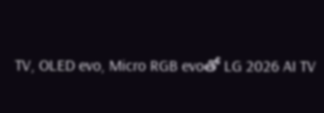TV, OLED evo, Micro RGB evoతో LG 2026 AI TV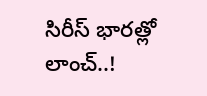సిరీస్ భారత్లో లాంచ్..!